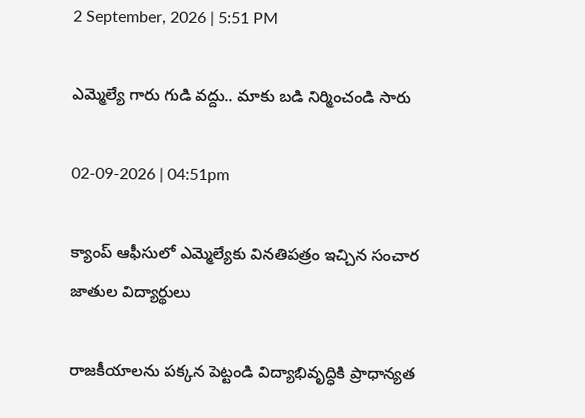2 September, 2026 | 5:51 PM

ఎమ్మెల్యే గారు గుడి వద్దు.. మాకు బడి నిర్మించండి సారు

02-09-2026 | 04:51pm

క్యాంప్ ఆఫీసులో ఎమ్మెల్యేకు వినతిపత్రం ఇచ్చిన సంచార జాతుల విద్యార్థులు

రాజకీయాలను పక్కన పెట్టండి విద్యాభివృద్ధికి ప్రాధాన్యత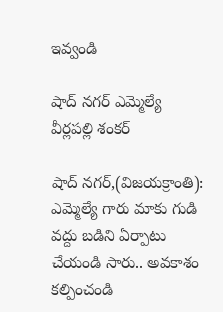ఇవ్వండి

షాద్ నగర్ ఎమ్మెల్యే వీర్లపల్లి శంకర్

షాద్ నగర్,(విజయక్రాంతి): ఎమ్మెల్యే గారు మాకు గుడి వద్దు బడిని ఏర్పాటు చేయండి సారు.. అవకాశం కల్పించండి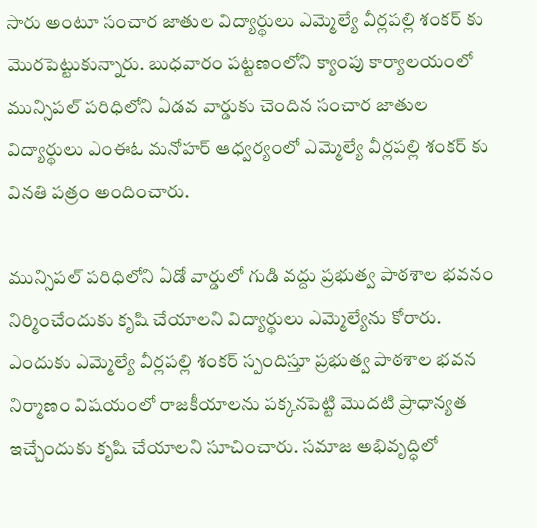సారు అంటూ సంచార జాతుల విద్యార్థులు ఎమ్మెల్యే వీర్లపల్లి శంకర్ కు మొరపెట్టుకున్నారు. బుధవారం పట్టణంలోని క్యాంపు కార్యాలయంలో మున్సిపల్ పరిధిలోని ఏడవ వార్డుకు చెందిన సంచార జాతుల విద్యార్థులు ఎంఈఓ మనోహర్ ఆధ్వర్యంలో ఎమ్మెల్యే వీర్లపల్లి శంకర్ కు వినతి పత్రం అందించారు.

మున్సిపల్ పరిధిలోని ఏడో వార్డులో గుడి వద్దు ప్రభుత్వ పాఠశాల భవనం నిర్మించేందుకు కృషి చేయాలని విద్యార్థులు ఎమ్మెల్యేను కోరారు. ఎందుకు ఎమ్మెల్యే వీర్లపల్లి శంకర్ స్పందిస్తూ ప్రభుత్వ పాఠశాల భవన నిర్మాణం విషయంలో రాజకీయాలను పక్కనపెట్టి మొదటి ప్రాధాన్యత ఇచ్చేందుకు కృషి చేయాలని సూచించారు. సమాజ అభివృద్ధిలో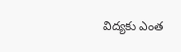విద్యకు ఎంత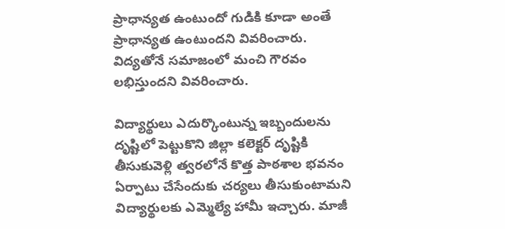ప్రాధాన్యత ఉంటుందో గుడికి కూడా అంతే ప్రాధాన్యత ఉంటుందని వివరించారు. విద్యతోనే సమాజంలో మంచి గౌరవం లభిస్తుందని వివరించారు.

విద్యార్థులు ఎదుర్కొంటున్న ఇబ్బందులను దృష్టిలో పెట్టుకొని జిల్లా కలెక్టర్ దృష్టికి తీసుకువెళ్లి త్వరలోనే కొత్త పాఠశాల భవనం ఏర్పాటు చేసేందుకు చర్యలు తీసుకుంటామని విద్యార్థులకు ఎమ్మెల్యే హామీ ఇచ్చారు. మాజీ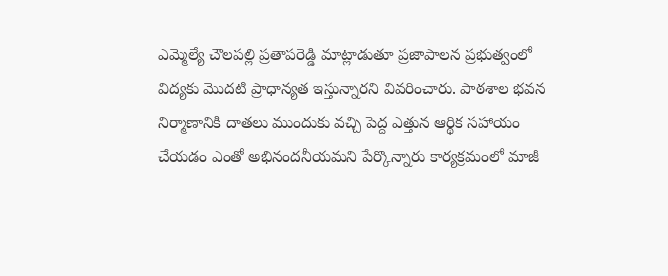ఎమ్మెల్యే చౌలపల్లి ప్రతాపరెడ్డి మాట్లాడుతూ ప్రజాపాలన ప్రభుత్వంలో విద్యకు మొదటి ప్రాధాన్యత ఇస్తున్నారని వివరించారు. పాఠశాల భవన నిర్మాణానికి దాతలు ముందుకు వచ్చి పెద్ద ఎత్తున ఆర్థిక సహాయం చేయడం ఎంతో అభినందనీయమని పేర్కొన్నారు కార్యక్రమంలో మాజీ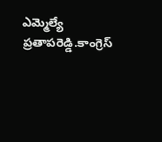ఎమ్మెల్యే ప్రతాపరెడ్డి.కాంగ్రెస్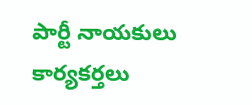పార్టీ నాయకులు కార్యకర్తలు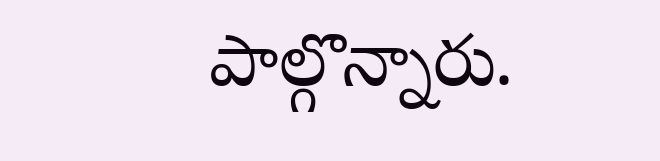పాల్గొన్నారు.